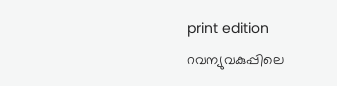print edition റവന്യുവകുപ്പിലെ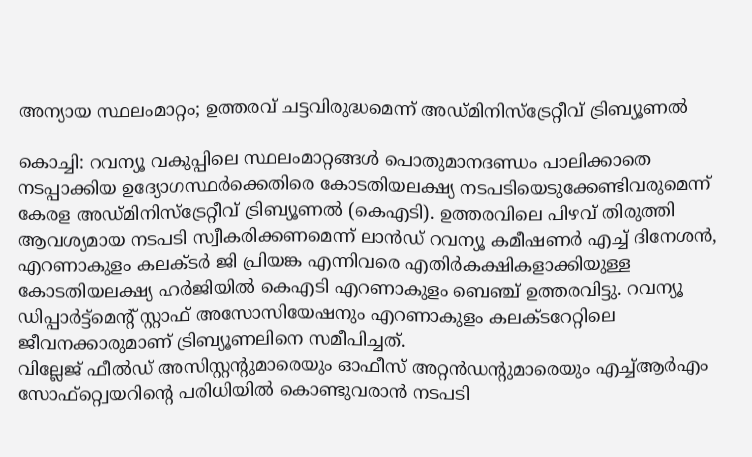അന്യായ സ്ഥലംമാറ്റം; ഉത്തരവ് ചട്ടവിരുദ്ധമെന്ന് അഡ്മിനിസ്ട്രേറ്റീവ് ട്രിബ്യൂണൽ

കൊച്ചി: റവന്യൂ വകുപ്പിലെ സ്ഥലംമാറ്റങ്ങൾ പൊതുമാനദണ്ഡം പാലിക്കാതെ നടപ്പാക്കിയ ഉദ്യോഗസ്ഥർക്കെതിരെ കോടതിയലക്ഷ്യ നടപടിയെടുക്കേണ്ടിവരുമെന്ന് കേരള അഡ്മിനിസ്ട്രേറ്റീവ് ട്രിബ്യൂണൽ (കെഎടി). ഉത്തരവിലെ പിഴവ് തിരുത്തി ആവശ്യമായ നടപടി സ്വീകരിക്കണമെന്ന് ലാൻഡ് റവന്യൂ കമീഷണർ എച്ച് ദിനേശൻ, എറണാകുളം കലക്ടർ ജി പ്രിയങ്ക എന്നിവരെ എതിർകക്ഷികളാക്കിയുള്ള കോടതിയലക്ഷ്യ ഹർജിയിൽ കെഎടി എറണാകുളം ബെഞ്ച് ഉത്തരവിട്ടു. റവന്യൂ ഡിപ്പാർട്ട്മെന്റ് സ്റ്റാഫ് അസോസിയേഷനും എറണാകുളം കലക്ടറേറ്റിലെ ജീവനക്കാരുമാണ് ട്രിബ്യൂണലിനെ സമീപിച്ചത്.
വില്ലേജ് ഫീൽഡ് അസിസ്റ്റന്റുമാരെയും ഓഫീസ് അറ്റൻഡന്റുമാരെയും എച്ച്ആർഎം സോഫ്റ്റ്വെയറിന്റെ പരിധിയിൽ കൊണ്ടുവരാൻ നടപടി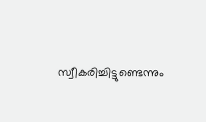സ്വീകരിച്ചിട്ടുണ്ടെന്നും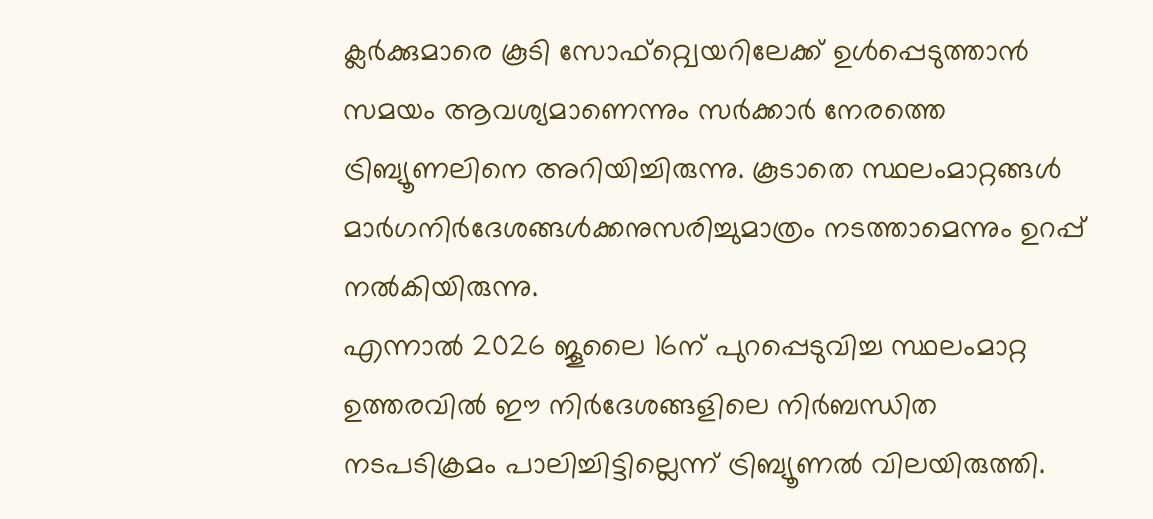ക്ലർക്കുമാരെ കൂടി സോഫ്റ്റ്വെയറിലേക്ക് ഉൾപ്പെടുത്താൻ സമയം ആവശ്യമാണെന്നും സർക്കാർ നേരത്തെ ട്രിബ്യൂണലിനെ അറിയിച്ചിരുന്നു. കൂടാതെ സ്ഥലംമാറ്റങ്ങൾ മാർഗനിർദേശങ്ങൾക്കനുസരിച്ചുമാത്രം നടത്താമെന്നും ഉറപ്പ് നൽകിയിരുന്നു.
എന്നാൽ 2026 ജൂലൈ 16ന് പുറപ്പെടുവിച്ച സ്ഥലംമാറ്റ ഉത്തരവിൽ ഈ നിർദേശങ്ങളിലെ നിർബന്ധിത നടപടിക്രമം പാലിച്ചിട്ടില്ലെന്ന് ട്രിബ്യൂണൽ വിലയിരുത്തി.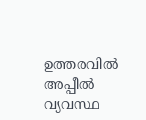ഉത്തരവിൽ അപ്പീൽ വ്യവസ്ഥ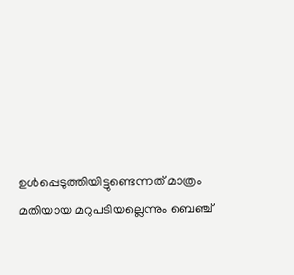ഉൾപ്പെടുത്തിയിട്ടുണ്ടെന്നത് മാത്രം മതിയായ മറുപടിയല്ലെന്നും ബെഞ്ച്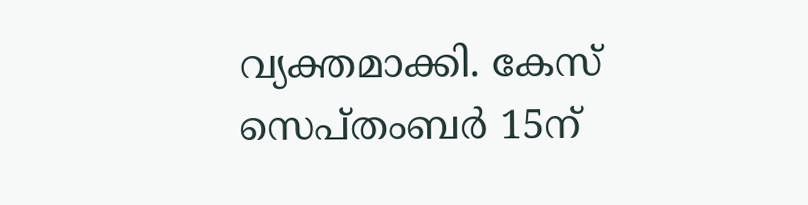വ്യക്തമാക്കി. കേസ് സെപ്തംബർ 15ന്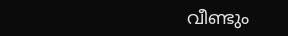വീണ്ടും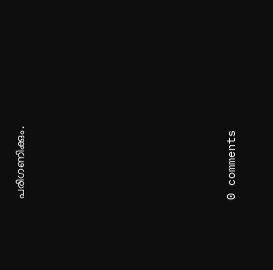പരിഗണിക്കും.










0 comments